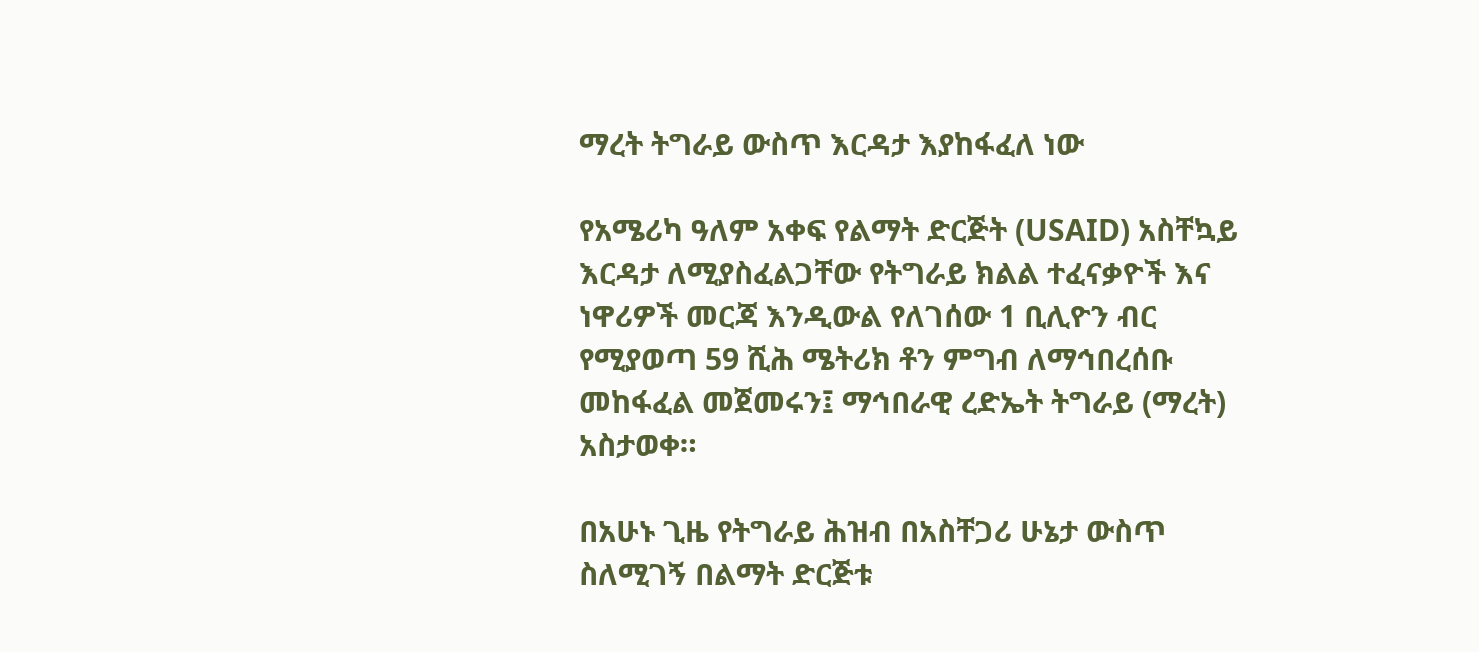ማረት ትግራይ ውስጥ እርዳታ እያከፋፈለ ነው

የአሜሪካ ዓለም አቀፍ የልማት ድርጅት (USAID) አስቸኳይ እርዳታ ለሚያስፈልጋቸው የትግራይ ክልል ተፈናቃዮች እና ነዋሪዎች መርጃ እንዲውል የለገሰው 1 ቢሊዮን ብር የሚያወጣ 59 ሺሕ ሜትሪክ ቶን ምግብ ለማኅበረሰቡ መከፋፈል መጀመሩን፤ ማኅበራዊ ረድኤት ትግራይ (ማረት) አስታወቀ።

በአሁኑ ጊዜ የትግራይ ሕዝብ በአስቸጋሪ ሁኔታ ውስጥ ስለሚገኝ በልማት ድርጅቱ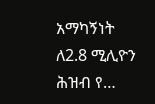አማካኝነት ለ2.8 ሚሊዮን ሕዝብ የ…